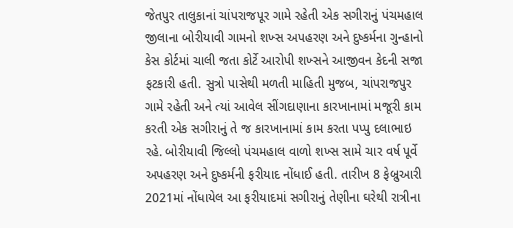જેતપુર તાલુકાનાં ચાંપરાજપૂર ગામે રહેતી એક સગીરાનું પંચમહાલ જીલાના બોરીયાવી ગામનો શખ્સ અપહરણ અને દુષ્કર્મના ગુન્હાનો કેસ કોર્ટમાં ચાલી જતા કોર્ટે આરોપી શખ્સને આજીવન કેદની સજા ફટકારી હતી. સુત્રો પાસેથી મળતી માહિતી મુજબ, ચાંપરાજપુર ગામે રહેતી અને ત્યાં આવેલ સીંગદાણાના કારખાનામાં મજૂરી કામ કરતી એક સગીરાનું તે જ કારખાનામાં કામ કરતા પપ્પુ દલાભાઇ રહે. બોરીયાવી જિલ્લો પંચમહાલ વાળો શખ્સ સામે ચાર વર્ષ પૂર્વે અપહરણ અને દુષ્કર્મની ફરીયાદ નોંધાઈ હતી. તારીખ 8 ફેબ્રુઆરી 2021માં નોંધાયેલ આ ફરીયાદમાં સગીરાનું તેણીના ઘરેથી રાત્રીના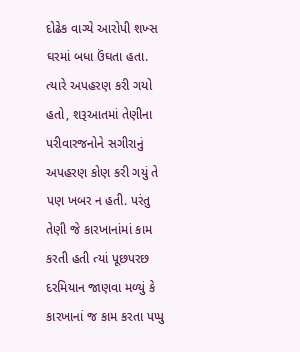દોઢેક વાગ્યે આરોપી શખ્સ ઘરમાં બધા ઉંઘતા હતા.
ત્યારે અપહરણ કરી ગયો હતો, શરૂઆતમાં તેણીના પરીવારજનોને સગીરાનું અપહરણ કોણ કરી ગયું તે પણ ખબર ન હતી. પરંતુ તેણી જે કારખાનાંમાં કામ કરતી હતી ત્યાં પૂછપરછ દરમિયાન જાણવા મળ્યું કે કારખાનાં જ કામ કરતા પપ્પુ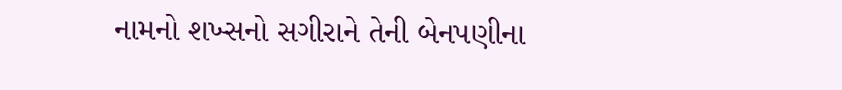નામનો શખ્સનો સગીરાને તેની બેનપણીના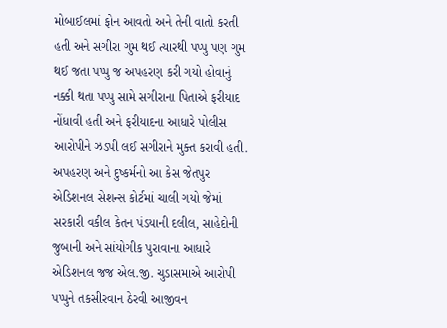મોબાઈલમાં ફોન આવતો અને તેની વાતો કરતી હતી અને સગીરા ગુમ થઈ ત્યારથી પપ્પુ પણ ગુમ થઈ જતા પપ્પુ જ અપહરણ કરી ગયો હોવાનું નક્કી થતા પપ્પુ સામે સગીરાના પિતાએ ફરીયાદ નોંધાવી હતી અને ફરીયાદના આધારે પોલીસ આરોપીને ઝડપી લઈ સગીરાને મુક્ત કરાવી હતી. અપહરણ અને દુષ્કર્મનો આ કેસ જેતપુર એડિશનલ સેશન્સ કોર્ટમાં ચાલી ગયો જેમાં સરકારી વકીલ કેતન પંડયાની દલીલ, સાહેદોની જુબાની અને સાંયોગીક પુરાવાના આધારે એડિશનલ જજ એલ.જી. ચુડાસમાએ આરોપી પપ્પુને તકસીરવાન ઠેરવી આજીવન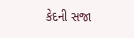કેદની સજા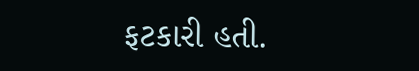ફટકારી હતી.